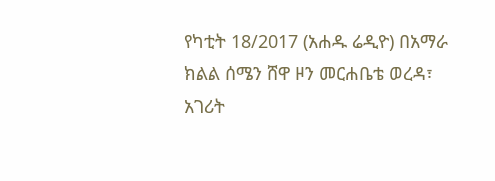የካቲት 18/2017 (አሐዱ ሬዲዮ) በአማራ ክልል ሰሜን ሸዋ ዞን መርሐቤቴ ወረዳ፣ አገሪት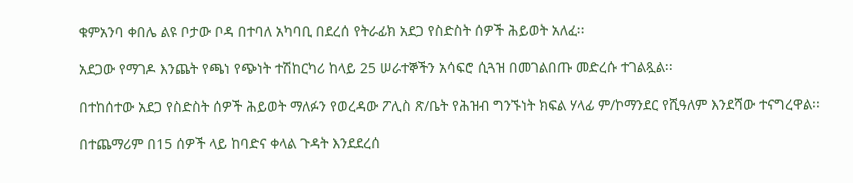ቁምአንባ ቀበሌ ልዩ ቦታው ቦዳ በተባለ አካባቢ በደረሰ የትራፊክ አደጋ የስድስት ሰዎች ሕይወት አለፈ፡፡

አደጋው የማገዶ እንጨት የጫነ የጭነት ተሽከርካሪ ከላይ 25 ሠራተኞችን አሳፍሮ ሲጓዝ በመገልበጡ መድረሱ ተገልጿል፡፡

በተከሰተው አደጋ የስድስት ሰዎች ሕይወት ማለፉን የወረዳው ፖሊስ ጽ/ቤት የሕዝብ ግንኙነት ክፍል ሃላፊ ም/ኮማንደር የሺዓለም እንደሻው ተናግረዋል፡፡

በተጨማሪም በ15 ሰዎች ላይ ከባድና ቀላል ጉዳት እንደደረሰ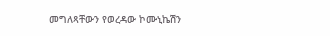መግለጻቸውን የወረዳው ኮሙኒኬሽን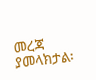መረጃ ያመላክታል፡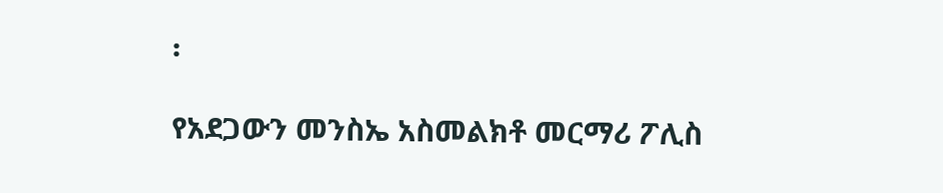፡

የአደጋውን መንስኤ አስመልክቶ መርማሪ ፖሊስ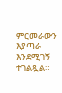ምርመራውን እያጣራ እንደሚገኝ ተገልጿል።